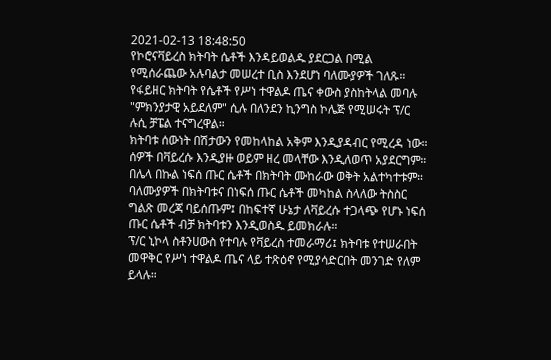2021-02-13 18:48:50
የኮሮናቫይረስ ክትባት ሴቶች እንዳይወልዱ ያደርጋል በሚል የሚሰራጨው አሉባልታ መሠረተ ቢስ እንደሆነ ባለሙያዎች ገለጹ።
የፋይዘር ክትባት የሴቶች የሥነ ተዋልዶ ጤና ቀውስ ያስከትላል መባሉ "ምክንያታዊ አይደለም" ሲሉ በለንደን ኪንግስ ኮሌጅ የሚሠሩት ፕ/ር ሉሲ ቻፔል ተናግረዋል።
ክትባቱ ሰውነት በሽታውን የመከላከል አቅም እንዲያዳብር የሚረዳ ነው። ሰዎች በቫይረሱ እንዲያዙ ወይም ዘረ መላቸው እንዲለወጥ አያደርግም።
በሌላ በኩል ነፍሰ ጡር ሴቶች በክትባት ሙከራው ወቅት አልተካተቱም። ባለሙያዎች በክትባቱና በነፍሰ ጡር ሴቶች መካከል ስላለው ትስስር ግልጽ መረጃ ባይሰጡም፤ በከፍተኛ ሁኔታ ለቫይረሱ ተጋላጭ የሆኑ ነፍሰ ጡር ሴቶች ብቻ ክትባቱን እንዲወስዱ ይመክራሉ።
ፕ/ር ኒኮላ ስቶንሀውስ የተባሉ የቫይረስ ተመራማሪ፤ ክትባቱ የተሠራበት መዋቅር የሥነ ተዋልዶ ጤና ላይ ተጽዕኖ የሚያሳድርበት መንገድ የለም ይላሉ።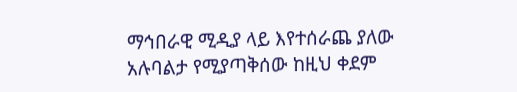ማኅበራዊ ሚዲያ ላይ እየተሰራጨ ያለው አሉባልታ የሚያጣቅሰው ከዚህ ቀደም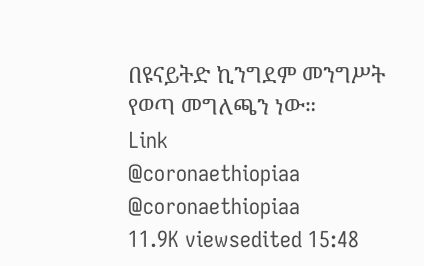በዩናይትድ ኪንግደም መንግሥት የወጣ መግለጫን ነው።
Link
@coronaethiopiaa @coronaethiopiaa
11.9K viewsedited 15:48